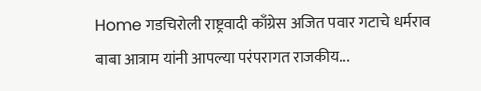Home गडचिरोली राष्ट्रवादी काँग्रेस अजित पवार गटाचे धर्मराव बाबा आत्राम यांनी आपल्या परंपरागत राजकीय...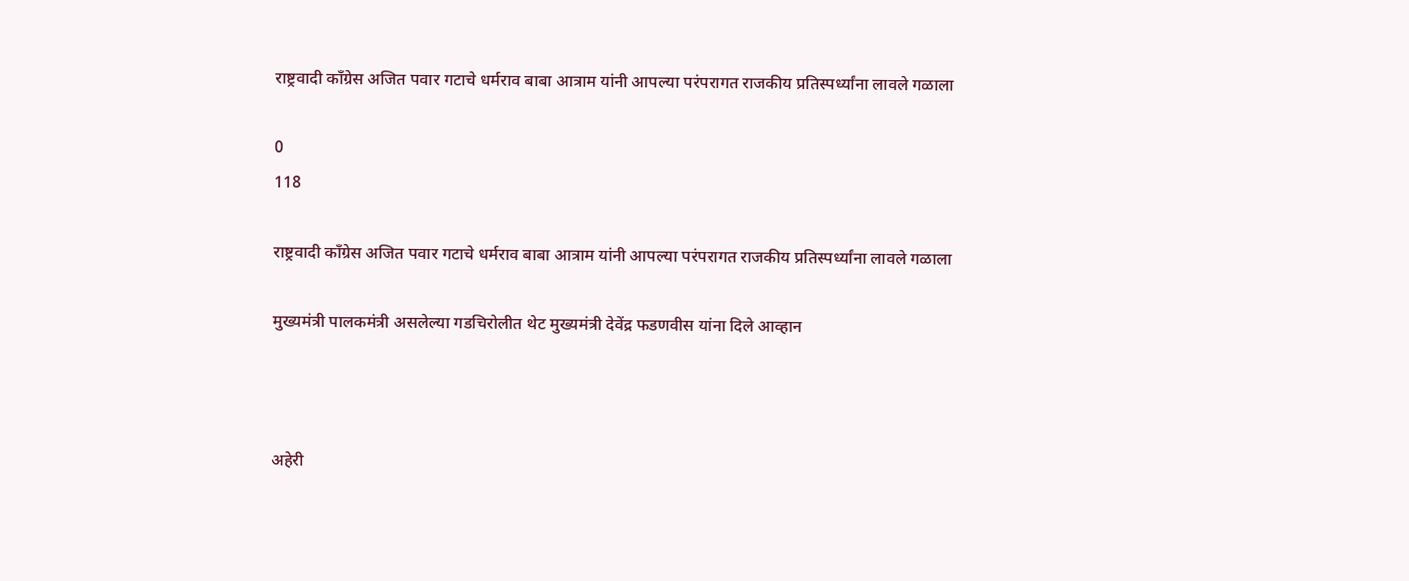राष्ट्रवादी काँग्रेस अजित पवार गटाचे धर्मराव बाबा आत्राम यांनी आपल्या परंपरागत राजकीय प्रतिस्पर्ध्यांना लावले गळाला

0
118

राष्ट्रवादी काँग्रेस अजित पवार गटाचे धर्मराव बाबा आत्राम यांनी आपल्या परंपरागत राजकीय प्रतिस्पर्ध्यांना लावले गळाला

मुख्यमंत्री पालकमंत्री असलेल्या गडचिरोलीत थेट मुख्यमंत्री देवेंद्र फडणवीस यांना दिले आव्हान



अहेरी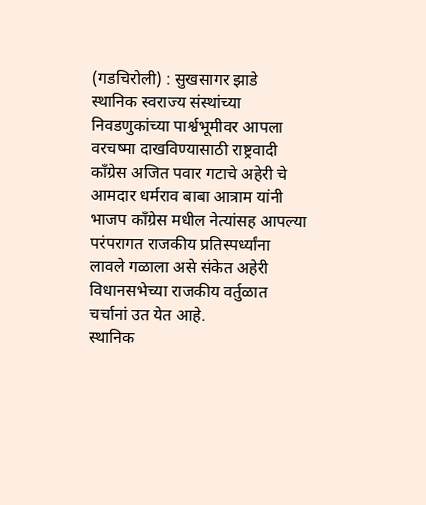(गडचिरोली) : सुखसागर झाडे
स्थानिक स्वराज्य संस्थांच्या निवडणुकांच्या पार्श्वभूमीवर आपला वरचष्मा दाखविण्यासाठी राष्ट्रवादी काँग्रेस अजित पवार गटाचे अहेरी चे आमदार धर्मराव बाबा आत्राम यांनी भाजप काँग्रेस मधील नेत्यांसह आपल्या परंपरागत राजकीय प्रतिस्पर्ध्यांना लावले गळाला असे संकेत अहेरी विधानसभेच्या राजकीय वर्तुळात चर्चानां उत येत आहे.
स्थानिक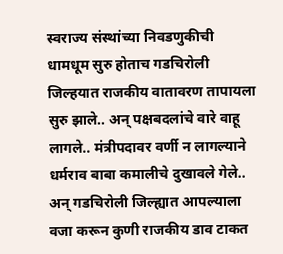स्वराज्य संस्थांच्या निवडणुकीची धामधूम सुरु होताच गडचिरोली जिल्हयात राजकीय वातावरण तापायला सुरु झाले.. अन् पक्षबदलांचे वारे वाहू लागले.. मंत्रीपदावर वर्णी न लागल्याने धर्मराव बाबा कमालीचे दुखावले गेले.. अन् गडचिरोली जिल्ह्यात आपल्याला वजा करून कुणी राजकीय डाव टाकत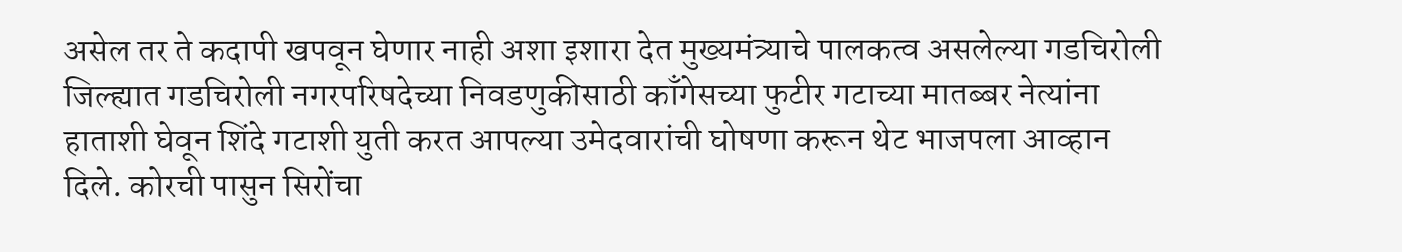असेल तर ते कदापी खपवून घेणार नाही अशा इशारा देत मुख्यमंत्र्याचे पालकत्व असलेल्या गडचिरोली जिल्ह्यात गडचिरोली नगरपरिषदेच्या निवडणुकीसाठी काँगेसच्या फुटीर गटाच्या मातब्बर नेत्यांना हाताशी घेवून शिंदे गटाशी युती करत आपल्या उमेदवारांची घोषणा करून थेट भाजपला आव्हान दिले. कोरची पासुन सिरोंचा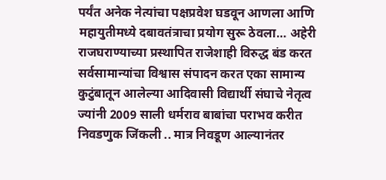पर्यंत अनेक नेत्यांचा पक्षप्रवेश घडवून आणला आणि महायुतीमध्ये दबावतंत्राचा प्रयोग सुरू ठेवला… अहेरी राजघराण्याच्या प्रस्थापित राजेशाही विरुद्ध बंड करत सर्वसामान्यांचा विश्वास संपादन करत एका सामान्य कुटुंबातून आलेल्या आदिवासी विद्यार्थी संघाचे नेतृत्व ज्यांनी 2009 साली धर्मराव बाबांचा पराभव करीत निवडणुक जिंकली .. मात्र निवडूण आल्यानंतर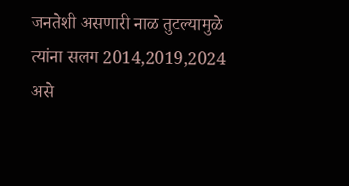जनतेशी असणारी नाळ तुटल्यामुळे त्यांना सलग 2014,2019,2024 असे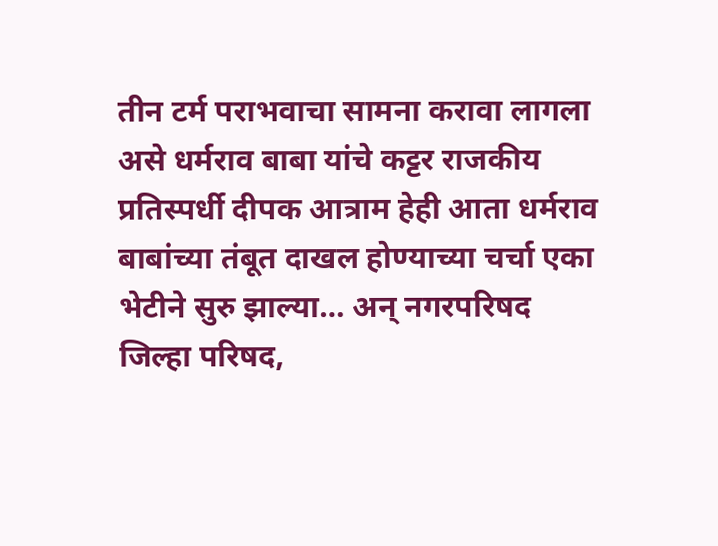तीन टर्म पराभवाचा सामना करावा लागला असे धर्मराव बाबा यांचे कट्टर राजकीय प्रतिस्पर्धी दीपक आत्राम हेही आता धर्मराव बाबांच्या तंबूत दाखल होण्याच्या चर्चा एका भेटीने सुरु झाल्या… अन् नगरपरिषद जिल्हा परिषद,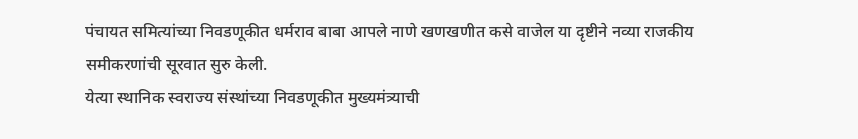पंचायत समित्यांच्या निवडणूकीत धर्मराव बाबा आपले नाणे खणखणीत कसे वाजेल या दृष्टीने नव्या राजकीय समीकरणांची सूरवात सुरु केली.
येत्या स्थानिक स्वराज्य संस्थांच्या निवडणूकीत मुख्यमंत्र्याची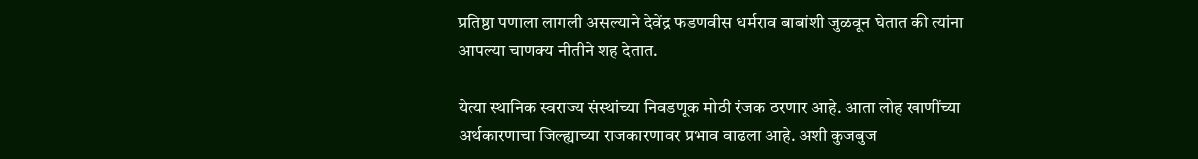प्रतिष्ठा पणाला लागली असल्याने देवेंद्र फडणवीस धर्मराव बाबांशी जुळवून घेतात की त्यांना आपल्या चाणक्य नीतीने शह देतात.

येत्या स्थानिक स्वराज्य संस्थांच्या निवडणूक मोठी रंजक ठरणार आहे. आता लोह खाणींच्या अर्थकारणाचा जिल्ह्याच्या राजकारणावर प्रभाव वाढला आहे. अशी कुजबुज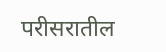परीसरातील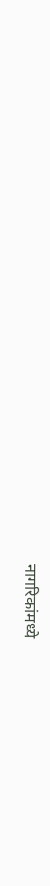नागरिकांमध्ये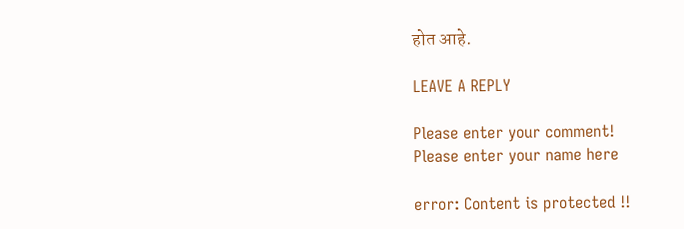होत आहे.

LEAVE A REPLY

Please enter your comment!
Please enter your name here

error: Content is protected !!